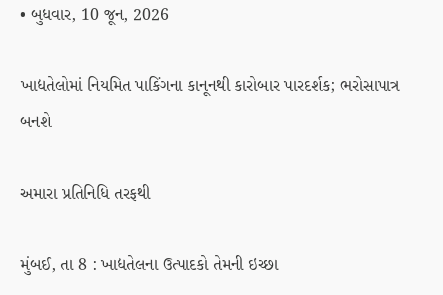• બુધવાર, 10 જૂન, 2026

ખાદ્યતેલોમાં નિયમિત પાકિંગના કાનૂનથી કારોબાર પારદર્શક; ભરોસાપાત્ર બનશે

અમારા પ્રતિનિધિ તરફથી

મુંબઈ, તા 8 : ખાદ્યતેલના ઉત્પાદકો તેમની ઇચ્છા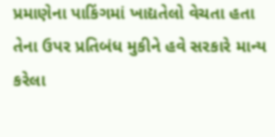પ્રમાણેના પાકિંગમાં ખાદ્યતેલો વેચતા હતા તેના ઉપર પ્રતિબંધ મુકીને હવે સરકારે માન્ય કરેલા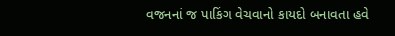વજનનાં જ પાકિંગ વેચવાનો કાયદો બનાવતા હવે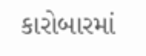કારોબારમાં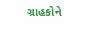ગ્રાહકોને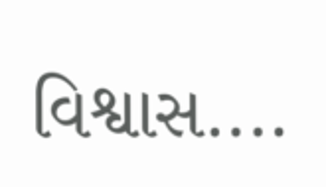વિશ્વાસ....